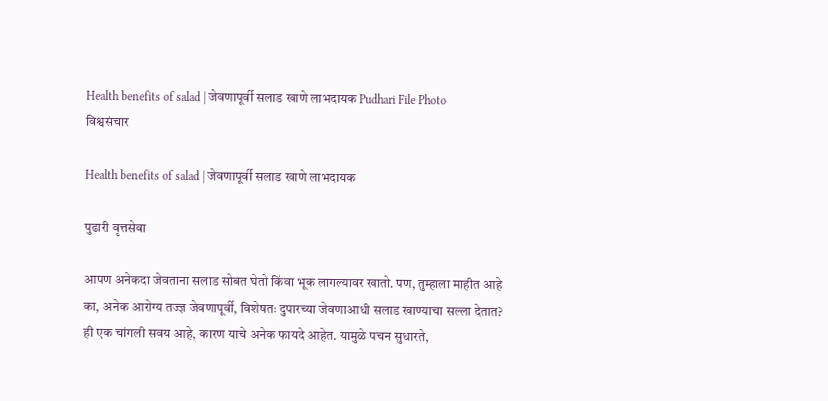Health benefits of salad | जेवणापूर्वी सलाड खाणे लाभदायक Pudhari File Photo
विश्वसंचार

Health benefits of salad | जेवणापूर्वी सलाड खाणे लाभदायक

पुढारी वृत्तसेवा

आपण अनेकदा जेवताना सलाड सोबत घेतो किंवा भूक लागल्यावर खातो. पण, तुम्हाला माहीत आहे का, अनेक आरोग्य तज्ज्ञ जेवणापूर्वी, विशेषतः दुपारच्या जेवणाआधी सलाड खाण्याचा सल्ला देतात? ही एक चांगली सवय आहे, कारण याचे अनेक फायदे आहेत. यामुळे पचन सुधारते,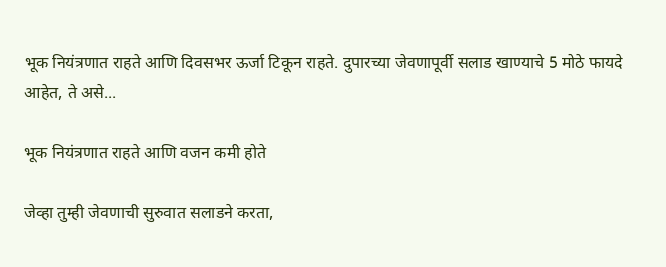भूक नियंत्रणात राहते आणि दिवसभर ऊर्जा टिकून राहते. दुपारच्या जेवणापूर्वी सलाड खाण्याचे 5 मोठे फायदे आहेत, ते असे...

भूक नियंत्रणात राहते आणि वजन कमी होते

जेव्हा तुम्ही जेवणाची सुरुवात सलाडने करता,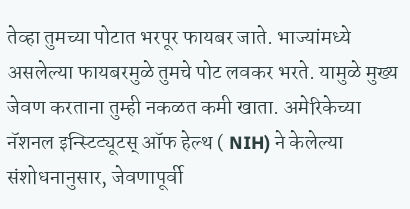तेव्हा तुमच्या पोटात भरपूर फायबर जाते. भाज्यांमध्ये असलेल्या फायबरमुळे तुमचे पोट लवकर भरते. यामुळे मुख्य जेवण करताना तुम्ही नकळत कमी खाता. अमेरिकेच्या नॅशनल इन्स्टिट्यूटस् ऑफ हेल्थ ( NIH) ने केलेल्या संशोधनानुसार, जेवणापूर्वी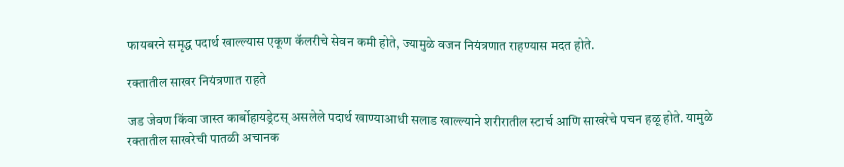फायबरने समृद्ध पदार्थ खाल्ल्यास एकूण कॅलरीचे सेवन कमी होते, ज्यामुळे वजन नियंत्रणात राहण्यास मदत होते.

रक्तातील साखर नियंत्रणात राहते

जड जेवण किंवा जास्त कार्बोहायड्रेटस् असलेले पदार्थ खाण्याआधी सलाड खाल्ल्याने शरीरातील स्टार्च आणि साखरेचे पचन हळू होते. यामुळे रक्तातील साखरेची पातळी अचानक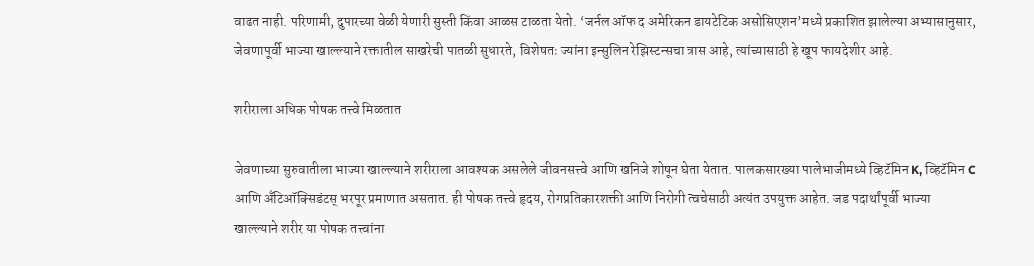वाढत नाही. परिणामी, दुपारच्या वेळी येणारी सुस्ती किंवा आळस टाळता येतो. ‘जर्नल ऑफ द अमेरिकन डायटेटिक असोसिएशन’मध्ये प्रकाशित झालेल्या अभ्यासानुसार, जेवणापूर्वी भाज्या खाल्ल्याने रक्तातील साखरेची पातळी सुधारते, विशेषतः ज्यांना इन्सुलिन रेझिस्टन्सचा त्रास आहे, त्यांच्यासाठी हे खूप फायदेशीर आहे.

शरीराला अधिक पोषक तत्त्वे मिळतात

जेवणाच्या सुरुवातीला भाज्या खाल्ल्याने शरीराला आवश्यक असलेले जीवनसत्त्वे आणि खनिजे शोषून घेता येतात. पालकसारख्या पालेभाजीमध्ये व्हिटॅमिन K, व्हिटॅमिन C आणि अँटिऑक्सिडंटस् भरपूर प्रमाणात असतात. ही पोषक तत्त्वे हृदय, रोगप्रतिकारशक्ती आणि निरोगी त्वचेसाठी अत्यंत उपयुक्त आहेत. जड पदार्थांपूर्वी भाज्या खाल्ल्याने शरीर या पोषक तत्त्वांना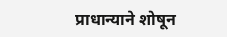प्राधान्याने शोषून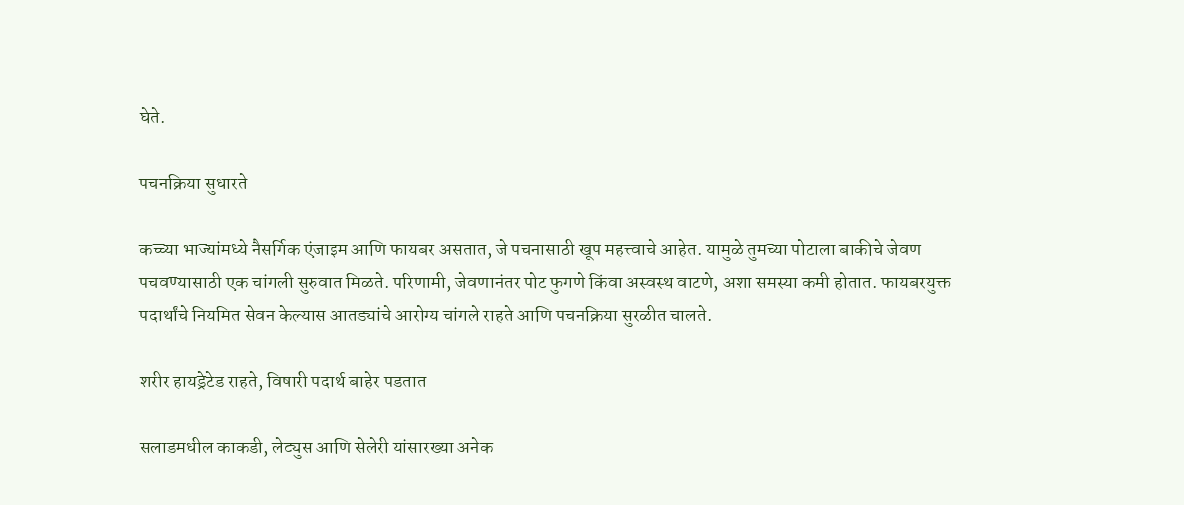घेते.

पचनक्रिया सुधारते

कच्च्या भाज्यांमध्ये नैसर्गिक एंजाइम आणि फायबर असतात, जे पचनासाठी खूप महत्त्वाचे आहेत. यामुळे तुमच्या पोटाला बाकीचे जेवण पचवण्यासाठी एक चांगली सुरुवात मिळते. परिणामी, जेवणानंतर पोट फुगणे किंवा अस्वस्थ वाटणे, अशा समस्या कमी होतात. फायबरयुक्त पदार्थांचे नियमित सेवन केल्यास आतड्यांचे आरोग्य चांगले राहते आणि पचनक्रिया सुरळीत चालते.

शरीर हायड्रेटेड राहते, विषारी पदार्थ बाहेर पडतात

सलाडमधील काकडी, लेट्युस आणि सेलेरी यांसारख्या अनेक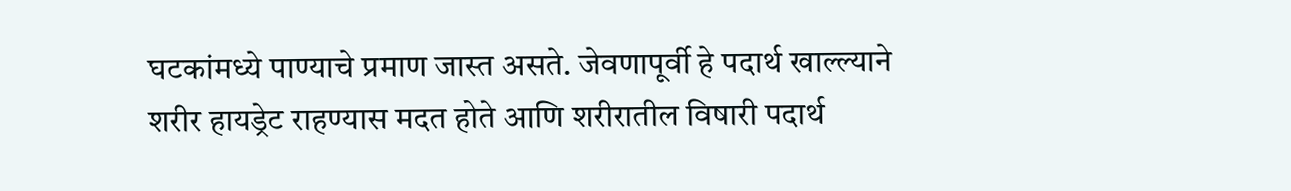घटकांमध्ये पाण्याचे प्रमाण जास्त असते. जेवणापूर्वी हे पदार्थ खाल्ल्याने शरीर हायड्रेट राहण्यास मदत होते आणि शरीरातील विषारी पदार्थ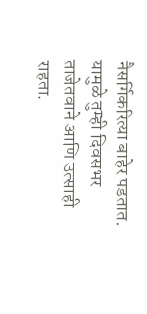नैसर्गिकरित्या बाहेर पडतात. यामुळे तुम्ही दिवसभर ताजेतवाने आणि उत्साही राहता.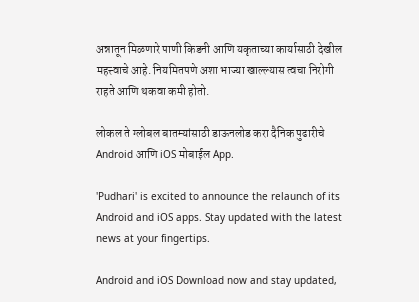अन्नातून मिळणारे पाणी किडनी आणि यकृताच्या कार्यासाठी देखील महत्त्वाचे आहे. नियमितपणे अशा भाज्या खाल्ल्यास त्वचा निरोगी राहते आणि थकवा कमी होतो.

लोकल ते ग्लोबल बातम्यांसाठी डाऊनलोड करा दैनिक पुढारीचे Android आणि iOS मोबाईल App.

'Pudhari' is excited to announce the relaunch of its Android and iOS apps. Stay updated with the latest news at your fingertips.

Android and iOS Download now and stay updated,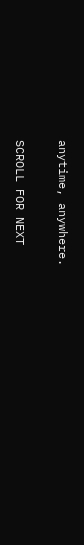anytime, anywhere.

SCROLL FOR NEXT